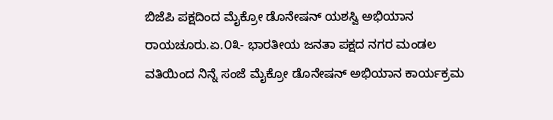ಬಿಜೆಪಿ ಪಕ್ಷದಿಂದ ಮೈಕ್ರೋ ಡೊನೇಷನ್ ಯಶಸ್ವಿ ಅಭಿಯಾನ
ರಾಯಚೂರು.ಏ.೦೩- ಭಾರತೀಯ ಜನತಾ ಪಕ್ಷದ ನಗರ ಮಂಡಲ ವತಿಯಿಂದ ನಿನ್ನೆ ಸಂಜೆ ಮೈಕ್ರೋ ಡೊನೇಷನ್ ಅಭಿಯಾನ ಕಾರ್ಯಕ್ರಮ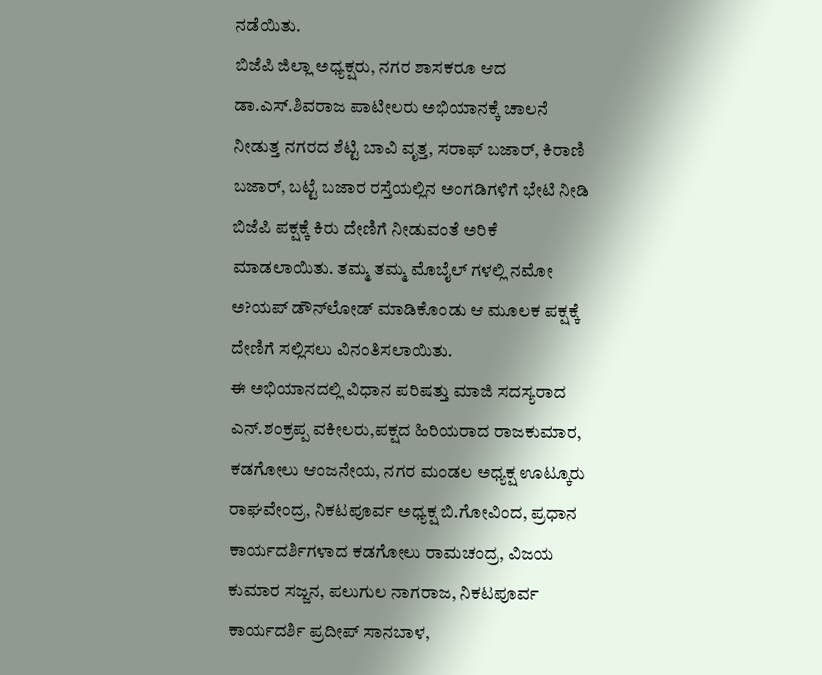ನಡೆಯಿತು.
ಬಿಜೆಪಿ ಜಿಲ್ಲಾ ಅಧ್ಯಕ್ಷರು, ನಗರ ಶಾಸಕರೂ ಆದ ಡಾ.ಎಸ್.ಶಿವರಾಜ ಪಾಟೀಲರು ಅಭಿಯಾನಕ್ಕೆ ಚಾಲನೆ ನೀಡುತ್ತ ನಗರದ ಶೆಟ್ಟಿ ಬಾವಿ ವೃತ್ತ, ಸರಾಫ್ ಬಜಾರ್, ಕಿರಾಣಿ ಬಜಾರ್, ಬಟ್ಟೆ ಬಜಾರ ರಸ್ತೆಯಲ್ಲಿನ ಅಂಗಡಿಗಳಿಗೆ ಭೇಟಿ ನೀಡಿ ಬಿಜೆಪಿ ಪಕ್ಷಕ್ಕೆ ಕಿರು ದೇಣಿಗೆ ನೀಡುವಂತೆ ಅರಿಕೆ ಮಾಡಲಾಯಿತು. ತಮ್ಮ ತಮ್ಮ ಮೊಬೈಲ್ ಗಳಲ್ಲಿ ನಮೋ ಅ?ಯಪ್ ಡೌನ್‌ಲೋಡ್ ಮಾಡಿಕೊಂಡು ಆ ಮೂಲಕ ಪಕ್ಷಕ್ಕೆ ದೇಣಿಗೆ ಸಲ್ಲಿಸಲು ವಿನಂತಿಸಲಾಯಿತು.
ಈ ಅಭಿಯಾನದಲ್ಲಿ ವಿಧಾನ ಪರಿಷತ್ತು ಮಾಜಿ ಸದಸ್ಯರಾದ ಎನ್.ಶಂಕ್ರಪ್ಪ ವಕೀಲರು,ಪಕ್ಷದ ಹಿರಿಯರಾದ ರಾಜಕುಮಾರ, ಕಡಗೋಲು ಆಂಜನೇಯ, ನಗರ ಮಂಡಲ ಅಧ್ಯಕ್ಷ ಊಟ್ಕೂರು ರಾಘವೇಂದ್ರ, ನಿಕಟಪೂರ್ವ ಅಧ್ಯಕ್ಷ ಬಿ.ಗೋವಿಂದ, ಪ್ರಧಾನ ಕಾರ್ಯದರ್ಶಿಗಳಾದ ಕಡಗೋಲು ರಾಮಚಂದ್ರ, ವಿಜಯ ಕುಮಾರ ಸಜ್ಜನ, ಪಲುಗುಲ ನಾಗರಾಜ, ನಿಕಟಪೂರ್ವ ಕಾರ್ಯದರ್ಶಿ ಪ್ರದೀಪ್ ಸಾನಬಾಳ,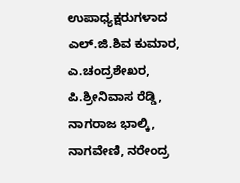ಉಪಾಧ್ಯಕ್ಷರುಗಳಾದ ಎಲ್.ಜಿ.ಶಿವ ಕುಮಾರ, ಎ.ಚಂದ್ರಶೇಖರ, ಪಿ.ಶ್ರೀನಿವಾಸ ರೆಡ್ಡಿ, ನಾಗರಾಜ ಭಾಲ್ಕಿ, ನಾಗವೇಣಿ, ನರೇಂದ್ರ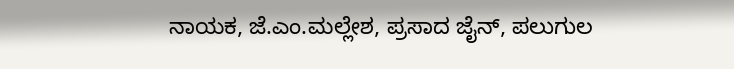ನಾಯಕ, ಜೆ.ಎಂ.ಮಲ್ಲೇಶ, ಪ್ರಸಾದ ಜೈನ್, ಪಲುಗುಲ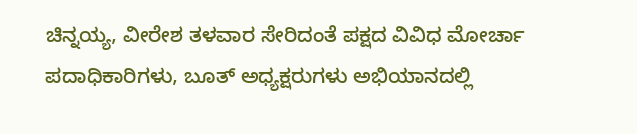ಚಿನ್ನಯ್ಯ, ವೀರೇಶ ತಳವಾರ ಸೇರಿದಂತೆ ಪಕ್ಷದ ವಿವಿಧ ಮೋರ್ಚಾ ಪದಾಧಿಕಾರಿಗಳು, ಬೂತ್ ಅಧ್ಯಕ್ಷರುಗಳು ಅಭಿಯಾನದಲ್ಲಿ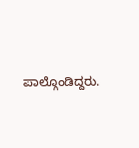ಪಾಲ್ಗೊಂಡಿದ್ದರು.